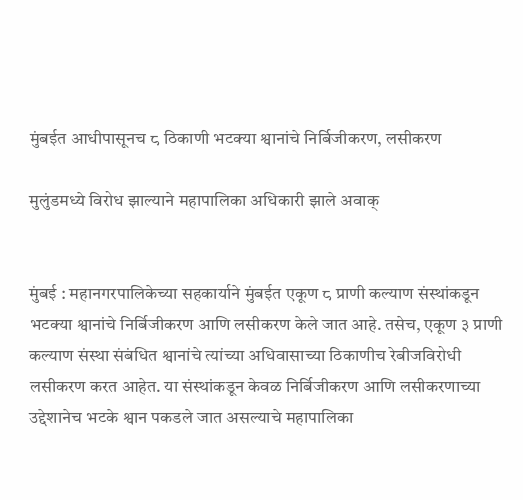मुंबईत आधीपासूनच ८ ठिकाणी भटक्या श्वानांचे निर्बिजीकरण, लसीकरण

मुलुंडमध्ये विरोध झाल्याने महापालिका अधिकारी झाले अवाक्


मुंबई : महानगरपालिकेच्या सहकार्याने मुंबईत एकूण ८ प्राणी कल्याण संस्थांकडून भटक्या श्वानांचे निर्बिजीकरण आणि लसीकरण केले जात आहे. तसेच, एकूण ३ प्राणी कल्याण संस्था संबंधित श्वानांचे त्यांच्या अधिवासाच्या ठिकाणीच रेबीजविरोधी लसीकरण करत आहेत. या संस्थांकडून केवळ निर्बिजीकरण आणि लसीकरणाच्या उद्देशानेच भटके श्वान पकडले जात असल्याचे महापालिका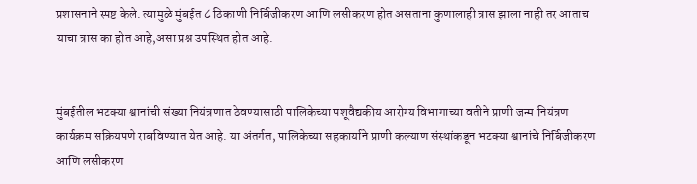प्रशासनाने स्पष्ट केले. त्यामुळे मुंबईत ८ ठिकाणी निर्बिजीकरण आणि लसीकरण होत असताना कुणालाही त्रास झाला नाही तर आताच याचा त्रास का होत आहे,असा प्रश्न उपस्थित होत आहे.


मुंबईतील भटक्या श्वानांची संख्या नियंत्रणात ठेवण्यासाठी पालिकेच्या पशूवैद्यकीय आरोग्य विभागाच्या वतीने प्राणी जन्म नियंत्रण कार्यक्रम सक्रियपणे राबविण्यात येत आहे. या अंतर्गत, पालिकेच्या सहकार्याने प्राणी कल्याण संस्थांकडून भटक्या श्वानांचे निर्बिजीकरण आणि लसीकरण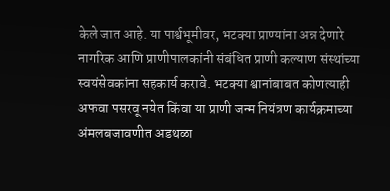केले जात आहे. या पार्श्वभूमीवर, भटक्या प्राण्यांना अन्न देणारे नागरिक आणि प्राणीपालकांनी संबंधित प्राणी कल्याण संस्थांच्या स्वयंसेवकांना सहकार्य करावे. भटक्या श्वानांबाबत कोणत्याही अफवा पसरवू नयेत किंवा या प्राणी जन्म नियंत्रण कार्यक्रमाच्या अंमलबजावणीत अडथळा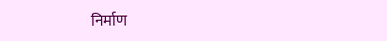निर्माण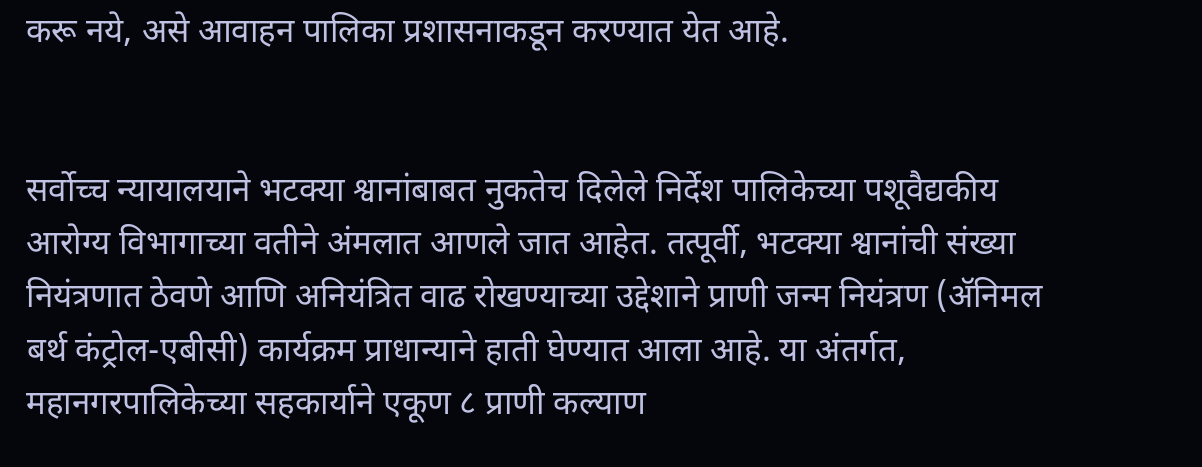करू नये, असे आवाहन पालिका प्रशासनाकडून करण्यात येत आहे.


सर्वोच्च न्यायालयाने भटक्या श्वानांबाबत नुकतेच दिलेले निर्देश पालिकेच्या पशूवैद्यकीय आरोग्य विभागाच्या वतीने अंमलात आणले जात आहेत. तत्पूर्वी, भटक्या श्वानांची संख्या नियंत्रणात ठेवणे आणि अनियंत्रित वाढ रोखण्याच्या उद्देशाने प्राणी जन्म नियंत्रण (ॲनिमल बर्थ कंट्रोल-एबीसी) कार्यक्रम प्राधान्याने हाती घेण्यात आला आहे. या अंतर्गत, महानगरपालिकेच्या सहकार्याने एकूण ८ प्राणी कल्याण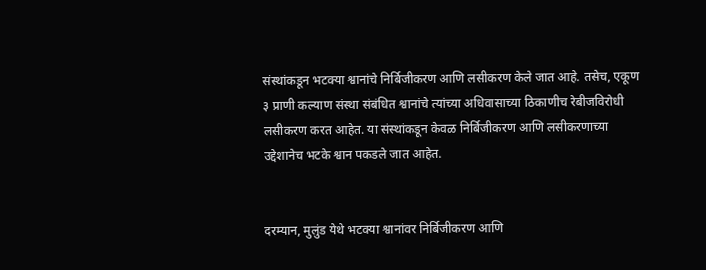संस्थांकडून भटक्या श्वानांचे निर्बिजीकरण आणि लसीकरण केले जात आहे. तसेच, एकूण ३ प्राणी कल्याण संस्था संबंधित श्वानांचे त्यांच्या अधिवासाच्या ठिकाणीच रेबीजविरोधी लसीकरण करत आहेत. या संस्थांकडून केवळ निर्बिजीकरण आणि लसीकरणाच्या उद्देशानेच भटके श्वान पकडले जात आहेत.


दरम्यान, मुलुंड येथे भटक्या श्वानांवर निर्बिजीकरण आणि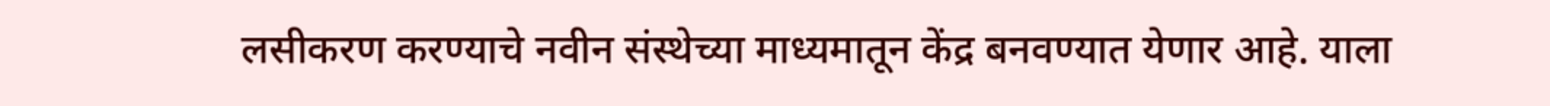लसीकरण करण्याचे नवीन संस्थेच्या माध्यमातून केंद्र बनवण्यात येणार आहे. याला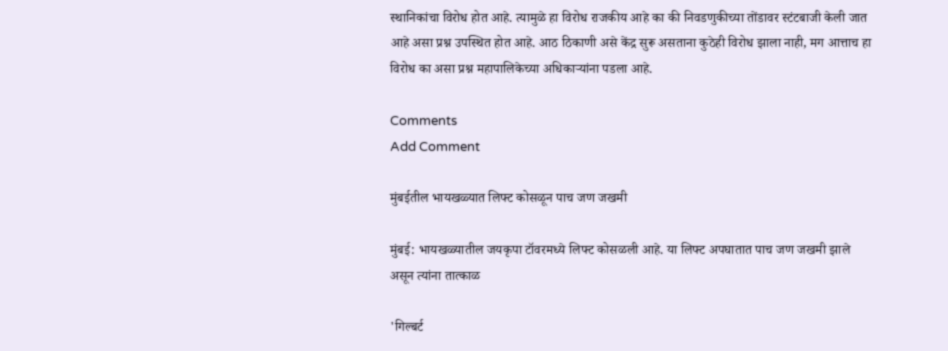स्थानिकांचा विरोध होत आहे. त्यामुळे हा विरोध राजकीय आहे का की निवडणुकीच्या तोंडावर स्टंटबाजी केली जात आहे असा प्रश्न उपस्थित होत आहे. आठ ठिकाणी असे केंद्र सुरू असताना कुठेही विरोध झाला नाही, मग आत्ताच हा विरोध का असा प्रश्न महापालिकेच्या अधिकाऱ्यांना पडला आहे.

Comments
Add Comment

मुंबईतील भायखळ्यात लिफ्ट कोसळून पाच जण जखमी

मुंबई: भायखळ्यातील जयकृपा टॉवरमध्ये लिफ्ट कोसळली आहे. या लिफ्ट अपघातात पाच जण जखमी झाले असून त्यांना तात्काळ

'गिल्बर्ट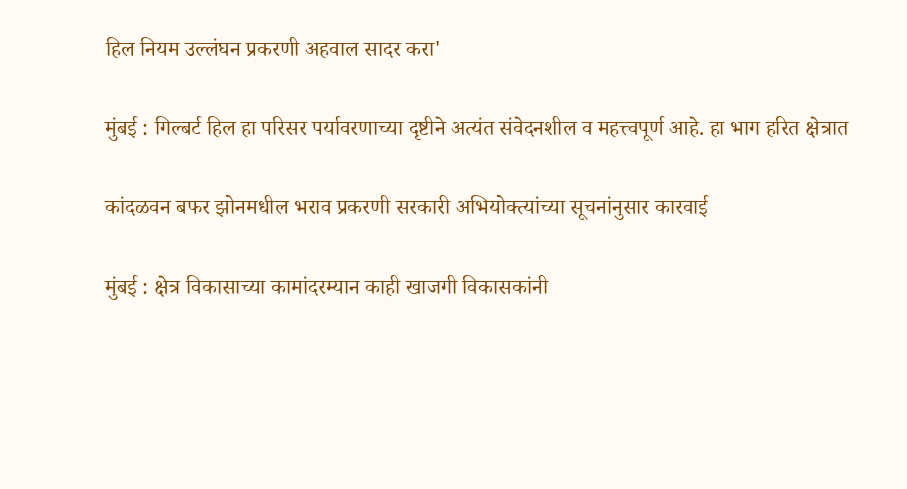हिल नियम उल्लंघन प्रकरणी अहवाल सादर करा'

मुंबई : गिल्बर्ट हिल हा परिसर पर्यावरणाच्या दृष्टीने अत्यंत संवेदनशील व महत्त्वपूर्ण आहे. हा भाग हरित क्षेत्रात

कांदळवन बफर झोनमधील भराव प्रकरणी सरकारी अभियोक्त्यांच्या सूचनांनुसार कारवाई

मुंबई : क्षेत्र विकासाच्या कामांदरम्यान काही खाजगी विकासकांनी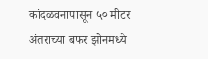कांदळवनापासून ५० मीटर अंतराच्या बफर झोनमध्ये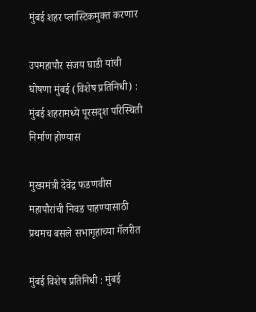मुंबई शहर प्लास्टिकमुक्त करणार

उपमहापौर संजय घाडी यांची घोषणा मुंबई (विशेष प्रतिनिधी) : मुंबई शहरामध्ये पूरसदृश परिस्थिती निर्माण होण्यास

मुख्यमंत्री देवेंद्र फडणवीस महापौरांची निवड पाहण्यासाठी प्रथमच बसले सभागृहाच्या गॅलरीत

मुंबई विशेष प्रतिनिधी : मुंबई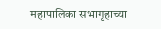महापालिका सभागृहाच्या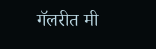गॅलरीत मी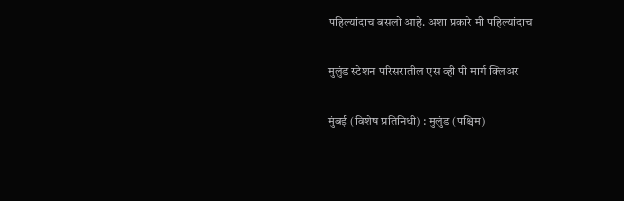पहिल्यांदाच बसलो आहे. अशा प्रकारे मी पहिल्यांदाच

मुलुंड स्टेशन परिसरातील एस व्ही पी मार्ग क्लिअर

मुंबई (विशेष प्रतिनिधी) : मुलुंड (पश्चिम)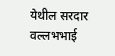येथील सरदार वल्लभभाई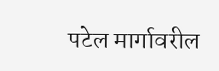पटेल मार्गावरील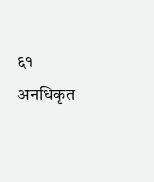६१ अनधिकृत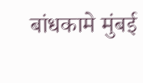बांधकामे मुंबई